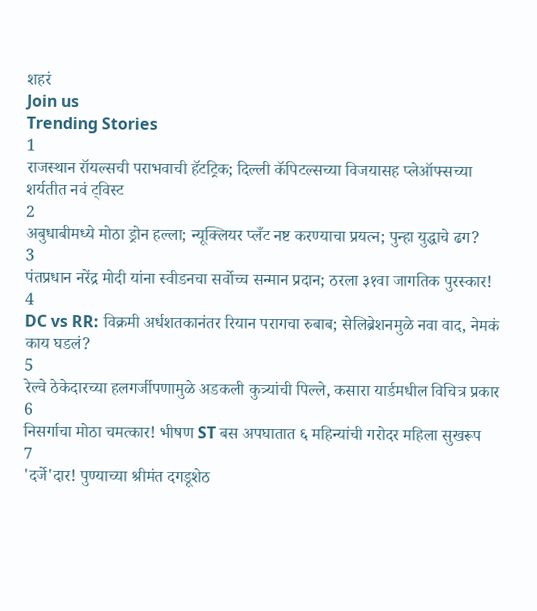शहरं
Join us
Trending Stories
1
राजस्थान रॉयल्सची पराभवाची हॅटट्रिक; दिल्ली कॅपिटल्सच्या विजयासह प्लेऑफ्सच्या शर्यतीत नवं ट्विस्ट
2
अबुधाबीमध्ये मोठा ड्रोन हल्ला; न्यूक्लियर प्लँट नष्ट करण्याचा प्रयत्न; पुन्हा युद्धाचे ढग?
3
पंतप्रधान नरेंद्र मोदी यांना स्वीडनचा सर्वोच्च सन्मान प्रदान; ठरला ३१वा जागतिक पुरस्कार!
4
DC vs RR: विक्रमी अर्धशतकानंतर रियान परागचा रुबाब; सेलिब्रेशनमुळे नवा वाद, नेमकं काय घडलं?
5
रेल्वे ठेकेदारच्या हलगर्जीपणामुळे अडकली कुत्र्यांची पिल्ले, कसारा यार्डमधील विचित्र प्रकार
6
निसर्गाचा मोठा चमत्कार! भीषण ST बस अपघातात ६ महिन्यांची गरोदर महिला सुखरूप
7
'दर्जे'दार! पुण्याच्या श्रीमंत दगडूशेठ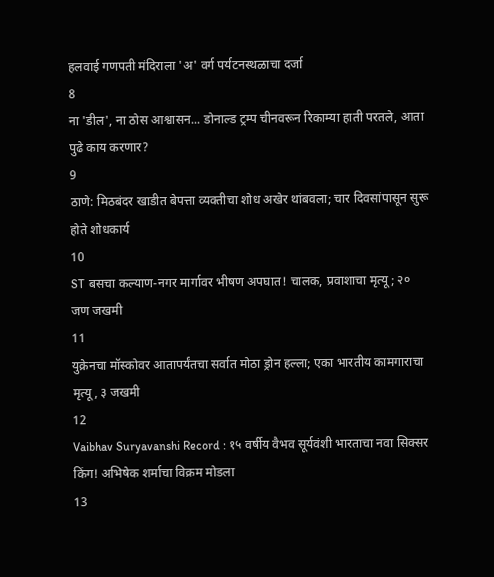हलवाई गणपती मंदिराला 'अ' वर्ग पर्यटनस्थळाचा दर्जा
8
ना 'डील', ना ठोस आश्वासन... डोनाल्ड ट्रम्प चीनवरून रिकाम्या हाती परतले, आता पुढे काय करणार?
9
ठाणे: मिठबंदर खाडीत बेपत्ता व्यक्तीचा शोध अखेर थांबवला; चार दिवसांपासून सुरू होते शोधकार्य
10
ST बसचा कल्याण-नगर मार्गावर भीषण अपघात! चालक, प्रवाशाचा मृत्यू; २० जण जखमी
11
युक्रेनचा मॉस्कोवर आतापर्यंतचा सर्वात मोठा ड्रोन हल्ला; एका भारतीय कामगाराचा मृत्यू, ३ जखमी
12
Vaibhav Suryavanshi Record : १५ वर्षीय वैभव सूर्यवंशी भारताचा नवा सिक्सर किंग! अभिषेक शर्माचा विक्रम मोडला
13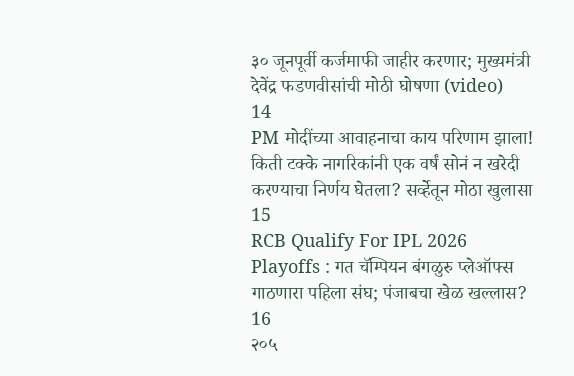३० जूनपूर्वी कर्जमाफी जाहीर करणार; मुख्यमंत्री देवेंद्र फडणवीसांची मोठी घोषणा (video)
14
PM मोदींच्या आवाहनाचा काय परिणाम झाला! किती टक्के नागरिकांनी एक वर्षं सोनं न खरेदी करण्याचा निर्णय घेतला? सर्व्हेतून मोठा खुलासा
15
RCB Qualify For IPL 2026 Playoffs : गत चॅम्पियन बंगळुरु प्लेऑफ्स गाठणारा पहिला संघ; पंजाबचा खेळ खल्लास?
16
२०५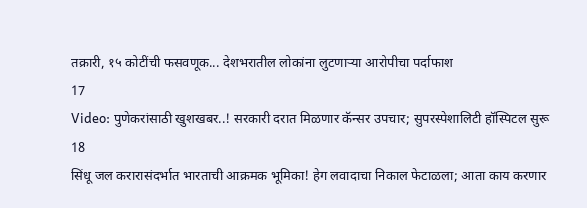तक्रारी, १५ कोटींची फसवणूक... देशभरातील लोकांना लुटणाऱ्या आरोपीचा पर्दाफाश
17
Video: पुणेकरांसाठी खुशखबर..! सरकारी दरात मिळणार कॅन्सर उपचार; सुपरस्पेशालिटी हॉस्पिटल सुरू
18
सिंधू जल करारासंदर्भात भारताची आक्रमक भूमिका! हेग लवादाचा निकाल फेटाळला; आता काय करणार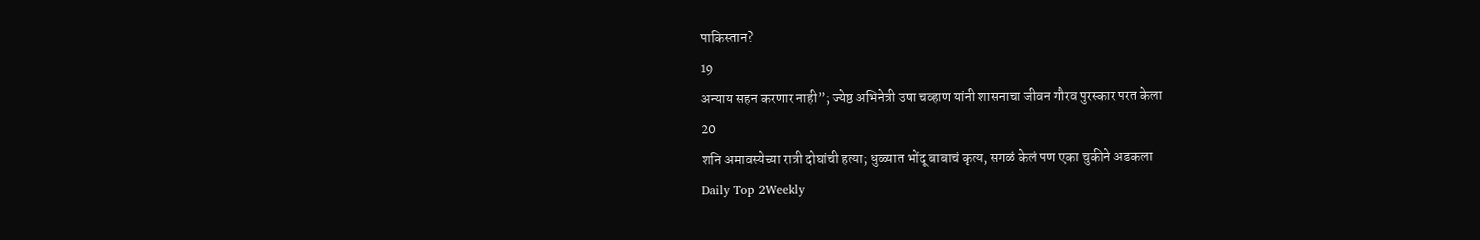पाकिस्तान?
19
अन्याय सहन करणार नाही”; ज्येष्ठ अभिनेत्री उषा चव्हाण यांनी शासनाचा जीवन गौरव पुरस्कार परत केला
20
शनि अमावस्येच्या रात्री दोघांची हत्या; धुळ्यात भोंदू बाबाचं कृत्य, सगळं केलं पण एका चुकीने अडकला
Daily Top 2Weekly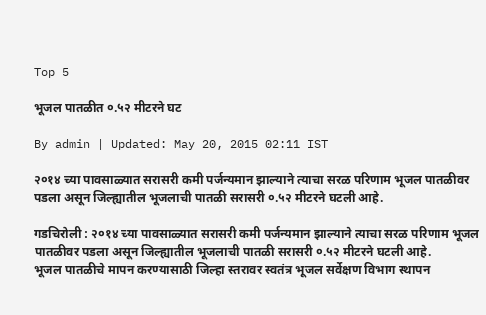Top 5

भूजल पातळीत ०.५२ मीटरने घट

By admin | Updated: May 20, 2015 02:11 IST

२०१४ च्या पावसाळ्यात सरासरी कमी पर्जन्यमान झाल्याने त्याचा सरळ परिणाम भूजल पातळीवर पडला असून जिल्ह्यातील भूजलाची पातळी सरासरी ०.५२ मीटरने घटली आहे.

गडचिरोली : २०१४ च्या पावसाळ्यात सरासरी कमी पर्जन्यमान झाल्याने त्याचा सरळ परिणाम भूजल पातळीवर पडला असून जिल्ह्यातील भूजलाची पातळी सरासरी ०.५२ मीटरने घटली आहे.
भूजल पातळीचे मापन करण्यासाठी जिल्हा स्तरावर स्वतंत्र भूजल सर्वेक्षण विभाग स्थापन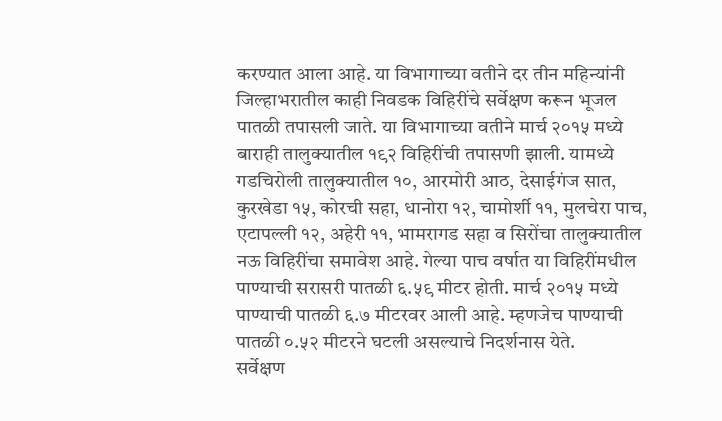करण्यात आला आहे. या विभागाच्या वतीने दर तीन महिन्यांनी जिल्हाभरातील काही निवडक विहिरींचे सर्वेक्षण करून भूजल पातळी तपासली जाते. या विभागाच्या वतीने मार्च २०१५ मध्ये बाराही तालुक्यातील १९२ विहिरींची तपासणी झाली. यामध्ये गडचिरोली तालुक्यातील १०, आरमोरी आठ, देसाईगंज सात, कुरखेडा १५, कोरची सहा, धानोरा १२, चामोर्शी ११, मुलचेरा पाच, एटापल्ली १२, अहेरी ११, भामरागड सहा व सिरोंचा तालुक्यातील नऊ विहिरींचा समावेश आहे. गेल्या पाच वर्षात या विहिरींमधील पाण्याची सरासरी पातळी ६.५९ मीटर होती. मार्च २०१५ मध्ये पाण्याची पातळी ६.७ मीटरवर आली आहे. म्हणजेच पाण्याची पातळी ०.५२ मीटरने घटली असल्याचे निदर्शनास येते.
सर्वेक्षण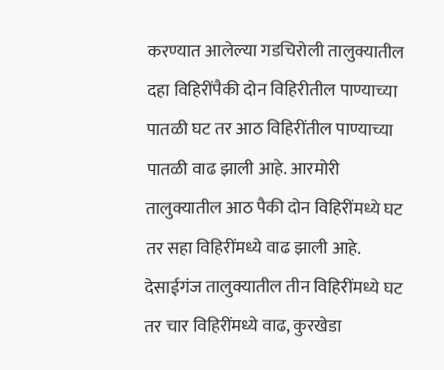करण्यात आलेल्या गडचिरोली तालुक्यातील दहा विहिरींपैकी दोन विहिरीतील पाण्याच्या पातळी घट तर आठ विहिरींतील पाण्याच्या पातळी वाढ झाली आहे. आरमोरी तालुक्यातील आठ पैकी दोन विहिरींमध्ये घट तर सहा विहिरींमध्ये वाढ झाली आहे. देसाईगंज तालुक्यातील तीन विहिरींमध्ये घट तर चार विहिरींमध्ये वाढ, कुरखेडा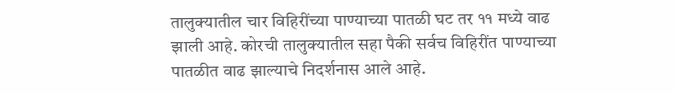तालुक्यातील चार विहिरींच्या पाण्याच्या पातळी घट तर ११ मध्ये वाढ झाली आहे. कोरची तालुक्यातील सहा पैकी सर्वच विहिरींत पाण्याच्या पातळीत वाढ झाल्याचे निदर्शनास आले आहे.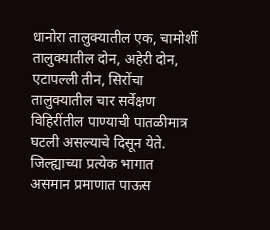धानोरा तालुक्यातील एक, चामोर्शी तालुक्यातील दोन, अहेरी दोन, एटापल्ली तीन, सिरोंचा तालुक्यातील चार सर्वेक्षण विहिरींतील पाण्याची पातळीमात्र घटली असल्याचे दिसून येते.
जिल्ह्याच्या प्रत्येक भागात असमान प्रमाणात पाऊस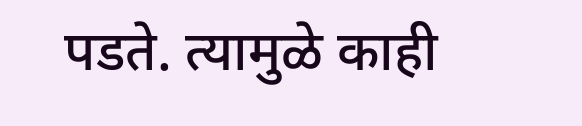पडते. त्यामुळे काही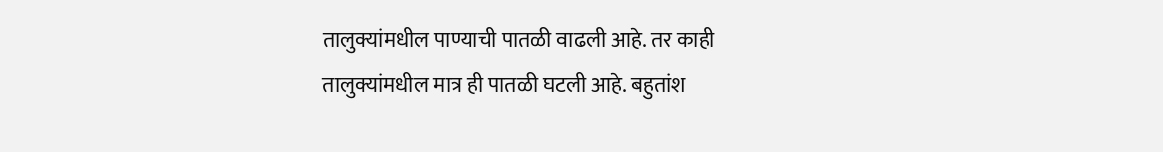तालुक्यांमधील पाण्याची पातळी वाढली आहे. तर काही तालुक्यांमधील मात्र ही पातळी घटली आहे. बहुतांश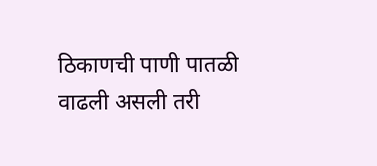ठिकाणची पाणी पातळी वाढली असली तरी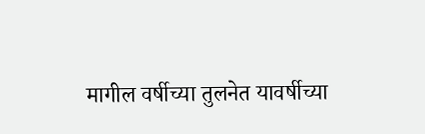मागील वर्षीच्या तुलनेत यावर्षीच्या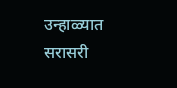उन्हाळ्यात सरासरी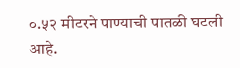०.५२ मीटरने पाण्याची पातळी घटली आहे.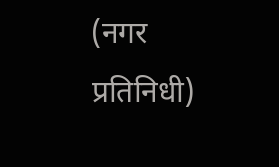(नगर प्रतिनिधी)